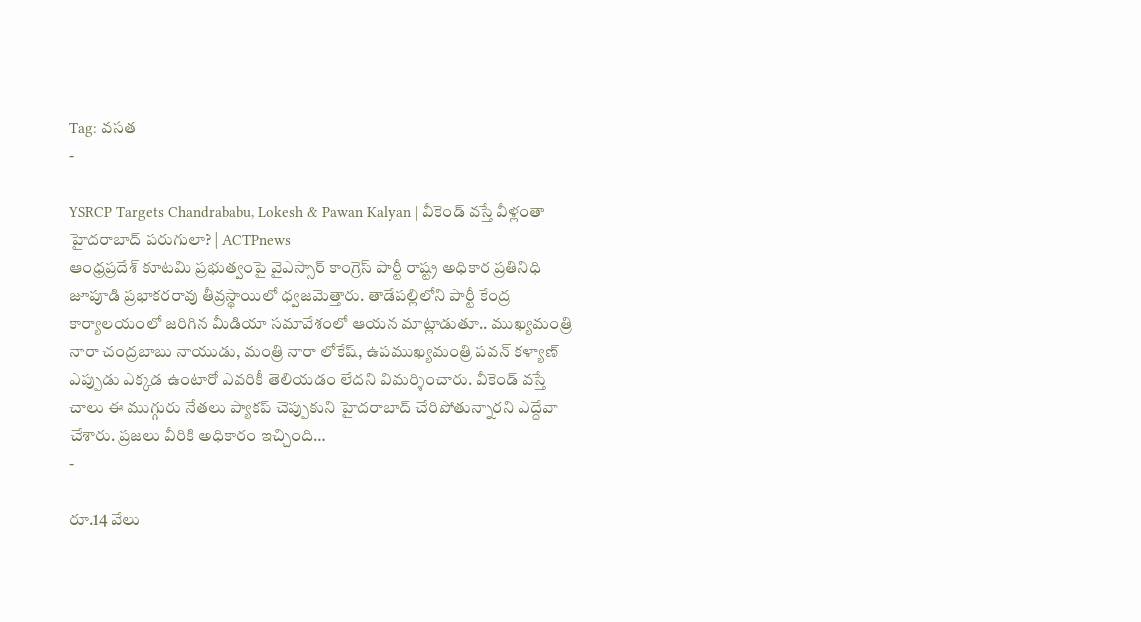Tag: వసత
-

YSRCP Targets Chandrababu, Lokesh & Pawan Kalyan | వీకెండ్ వస్తే వీళ్లంతా హైదరాబాద్ పరుగులా? | ACTPnews
ఆంధ్రప్రదేశ్ కూటమి ప్రభుత్వంపై వైఎస్సార్ కాంగ్రెస్ పార్టీ రాష్ట్ర అధికార ప్రతినిధి జూపూడి ప్రభాకరరావు తీవ్రస్థాయిలో ధ్వజమెత్తారు. తాడేపల్లిలోని పార్టీ కేంద్ర కార్యాలయంలో జరిగిన మీడియా సమావేశంలో ఆయన మాట్లాడుతూ.. ముఖ్యమంత్రి నారా చంద్రబాబు నాయుడు, మంత్రి నారా లోకేష్, ఉపముఖ్యమంత్రి పవన్ కళ్యాణ్ ఎప్పుడు ఎక్కడ ఉంటారో ఎవరికీ తెలియడం లేదని విమర్శించారు. వీకెండ్ వస్తే చాలు ఈ ముగ్గురు నేతలు ప్యాకప్ చెప్పుకుని హైదరాబాద్ చేరిపోతున్నారని ఎద్దేవా చేశారు. ప్రజలు వీరికి అధికారం ఇచ్చింది…
-

రూ.14 వేలు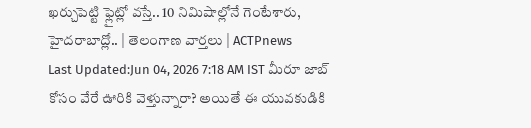ఖర్చుపెట్టి ఫ్లైట్లో వస్తే.. 10 నిమిషాల్లోనే గెంటేశారు, హైదరాబాద్లో.. | తెలంగాణ వార్తలు | ACTPnews
Last Updated:Jun 04, 2026 7:18 AM IST మీరూ జాబ్ కోసం వేరే ఊరికి వెళ్తున్నారా? అయితే ఈ యువకుడికి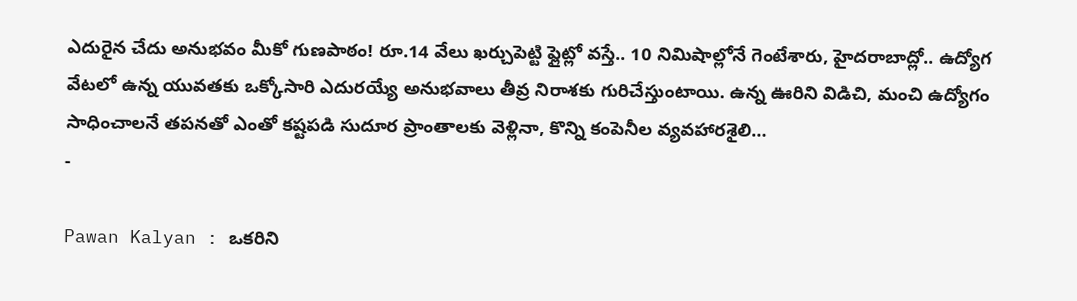ఎదురైన చేదు అనుభవం మీకో గుణపాఠం! రూ.14 వేలు ఖర్చుపెట్టి ఫ్లైట్లో వస్తే.. 10 నిమిషాల్లోనే గెంటేశారు, హైదరాబాద్లో.. ఉద్యోగ వేటలో ఉన్న యువతకు ఒక్కోసారి ఎదురయ్యే అనుభవాలు తీవ్ర నిరాశకు గురిచేస్తుంటాయి. ఉన్న ఊరిని విడిచి, మంచి ఉద్యోగం సాధించాలనే తపనతో ఎంతో కష్టపడి సుదూర ప్రాంతాలకు వెళ్లినా, కొన్ని కంపెనీల వ్యవహారశైలి…
-

Pawan Kalyan : ఒకరిని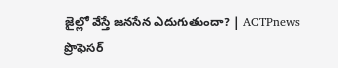జైల్లో వేస్తే జనసేన ఎదుగుతుందా? | ACTPnews
ప్రొఫెసర్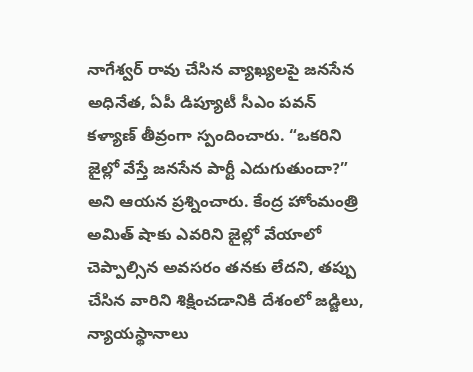నాగేశ్వర్ రావు చేసిన వ్యాఖ్యలపై జనసేన అధినేత, ఏపీ డిప్యూటీ సీఎం పవన్ కళ్యాణ్ తీవ్రంగా స్పందించారు. “ఒకరిని జైల్లో వేస్తే జనసేన పార్టీ ఎదుగుతుందా?” అని ఆయన ప్రశ్నించారు. కేంద్ర హోంమంత్రి అమిత్ షాకు ఎవరిని జైల్లో వేయాలో చెప్పాల్సిన అవసరం తనకు లేదని, తప్పు చేసిన వారిని శిక్షించడానికి దేశంలో జడ్జిలు, న్యాయస్థానాలు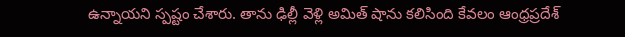ఉన్నాయని స్పష్టం చేశారు. తాను ఢిల్లీ వెళ్లి అమిత్ షాను కలిసింది కేవలం ఆంధ్రప్రదేశ్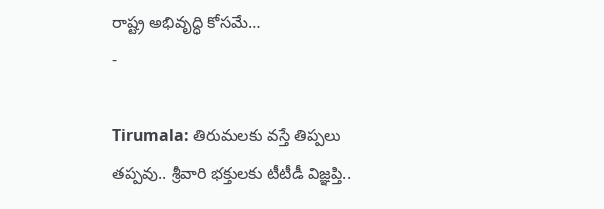రాష్ట్ర అభివృద్ధి కోసమే…
-

Tirumala: తిరుమలకు వస్తే తిప్పలు తప్పవు.. శ్రీవారి భక్తులకు టీటీడీ విజ్ఞప్తి..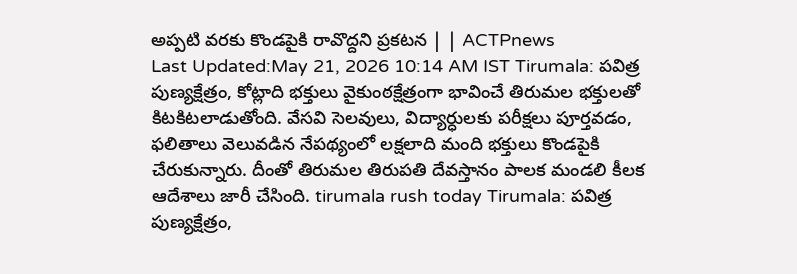అప్పటి వరకు కొండపైకి రావొద్దని ప్రకటన | | ACTPnews
Last Updated:May 21, 2026 10:14 AM IST Tirumala: పవిత్ర పుణ్యక్షేత్రం, కోట్లాది భక్తులు వైకుంఠక్షేత్రంగా భావించే తిరుమల భక్తులతో కిటకిటలాడుతోంది. వేసవి సెలవులు, విద్యార్ధులకు పరీక్షలు పూర్తవడం, ఫలితాలు వెలువడిన నేపథ్యంలో లక్షలాది మంది భక్తులు కొండపైకి చేరుకున్నారు. దీంతో తిరుమల తిరుపతి దేవస్తానం పాలక మండలి కీలక ఆదేశాలు జారీ చేసింది. tirumala rush today Tirumala: పవిత్ర పుణ్యక్షేత్రం,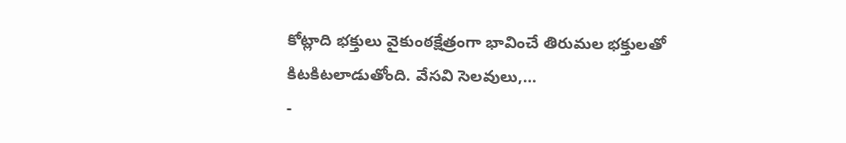కోట్లాది భక్తులు వైకుంఠక్షేత్రంగా భావించే తిరుమల భక్తులతో కిటకిటలాడుతోంది. వేసవి సెలవులు,…
-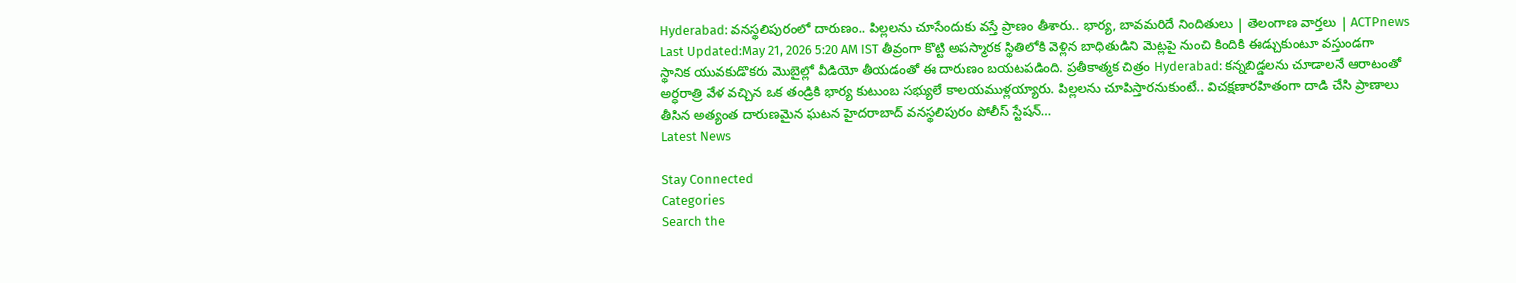Hyderabad: వనస్థలిపురంలో దారుణం.. పిల్లలను చూసేందుకు వస్తే ప్రాణం తీశారు.. భార్య, బావమరిదే నిందితులు | తెలంగాణ వార్తలు | ACTPnews
Last Updated:May 21, 2026 5:20 AM IST తీవ్రంగా కొట్టి అపస్మారక స్థితిలోకి వెళ్లిన బాధితుడిని మెట్లపై నుంచి కిందికి ఈడ్చుకుంటూ వస్తుండగా స్థానిక యువకుడొకరు మొబైల్లో వీడియో తీయడంతో ఈ దారుణం బయటపడింది. ప్రతీకాత్మక చిత్రం Hyderabad: కన్నబిడ్డలను చూడాలనే ఆరాటంతో అర్ధరాత్రి వేళ వచ్చిన ఒక తండ్రికి భార్య కుటుంబ సభ్యులే కాలయముళ్లయ్యారు. పిల్లలను చూపిస్తారనుకుంటే.. విచక్షణారహితంగా దాడి చేసి ప్రాణాలు తీసిన అత్యంత దారుణమైన ఘటన హైదరాబాద్ వనస్థలిపురం పోలీస్ స్టేషన్…
Latest News

Stay Connected
Categories
Search the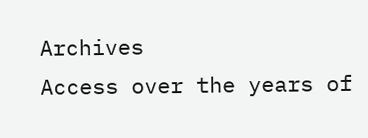Archives
Access over the years of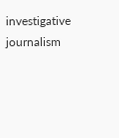investigative journalism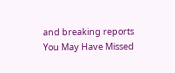and breaking reports
You May Have Missed